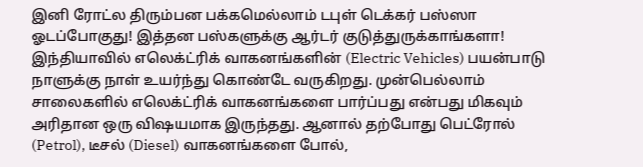இனி ரோட்ல திரும்பன பக்கமெல்லாம் டபுள் டெக்கர் பஸ்ஸா ஓடப்போகுது! இத்தன பஸ்களுக்கு ஆர்டர் குடுத்துருக்காங்களா!
இந்தியாவில் எலெக்ட்ரிக் வாகனங்களின் (Electric Vehicles) பயன்பாடு நாளுக்கு நாள் உயர்ந்து கொண்டே வருகிறது. முன்பெல்லாம் சாலைகளில் எலெக்ட்ரிக் வாகனங்களை பார்ப்பது என்பது மிகவும் அரிதான ஒரு விஷயமாக இருந்தது. ஆனால் தற்போது பெட்ரோல் (Petrol), டீசல் (Diesel) வாகனங்களை போல்,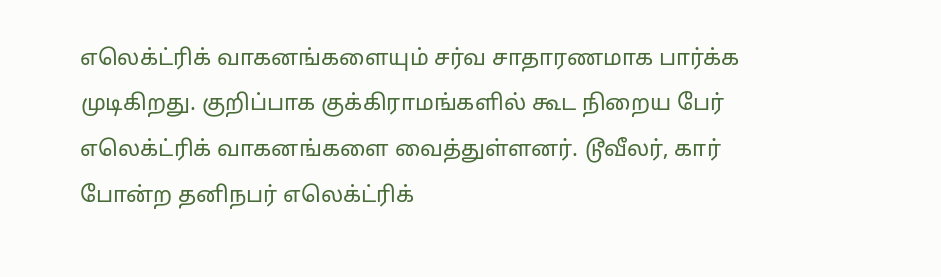எலெக்ட்ரிக் வாகனங்களையும் சர்வ சாதாரணமாக பார்க்க முடிகிறது. குறிப்பாக குக்கிராமங்களில் கூட நிறைய பேர் எலெக்ட்ரிக் வாகனங்களை வைத்துள்ளனர். டூவீலர், கார் போன்ற தனிநபர் எலெக்ட்ரிக்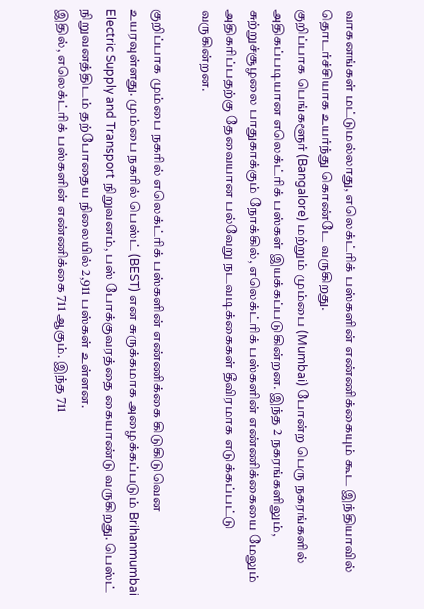வாகனங்கள் மட்டுமல்லாது, எலெக்ட்ரிக் பஸ்களின் எண்ணிக்கையும் கூட இந்தியாவில் தொடர்ச்சியாக உயர்ந்து கொண்டே வருகிறது.
குறிப்பாக பெங்களூர் (Bangalore) மற்றும் மும்பை (Mumbai) போன்ற பெரு நகரங்களில் அதிகப்படியான எலெக்ட்ரிக் பஸ்கள் இயக்கப்படுகின்றன. இந்த 2 நகரங்களிலும், சுற்றுச்சூழலை பாதுகாக்கும் நோக்கில், எலெக்ட்ரிக் பஸ்களின் எண்ணிக்கையை மேலும் அதிகரிப்பதற்கு தேவையான பல்வேறு நடவடிக்கைகள் தீவிரமாக எடுக்கப்பட்டு வருகின்றன.

குறிப்பாக மும்பை நகரில் எலெக்ட்ரிக் பஸ்களின் எண்ணிக்கை கிடுகிடுவென உயரவுள்ளது. மும்பை நகரில் பெஸ்ட் (BEST) என சுருக்கமாக அழைக்கப்படும் Brihanmumbai Electric Supply and Transport நிறுவனம், பஸ் போக்குவரத்தை கையாண்டு வருகிறது. பெஸ்ட் நிறுவனத்திடம் தற்போதைய நிலையில் 2,911 பஸ்கள் உள்ளன.
இதில், எலெக்ட்ரிக் பஸ்களின் எண்ணிக்கை 711 ஆகும். இந்த 711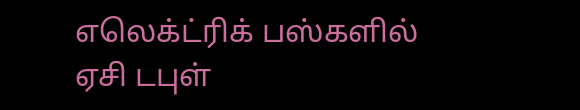எலெக்ட்ரிக் பஸ்களில் ஏசி டபுள்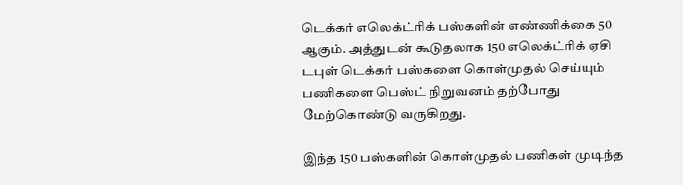டெக்கர் எலெக்ட்ரிக் பஸ்களின் எண்ணிக்கை 50 ஆகும். அத்துடன் கூடுதலாக 150 எலெக்ட்ரிக் ஏசி டபுள் டெக்கர் பஸ்களை கொள்முதல் செய்யும் பணிகளை பெஸ்ட் நிறுவனம் தற்போது மேற்கொண்டு வருகிறது.

இந்த 150 பஸ்களின் கொள்முதல் பணிகள் முடிந்த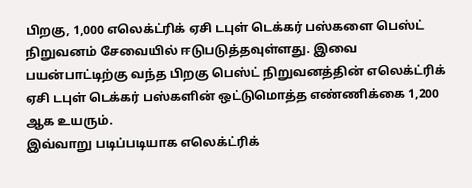பிறகு, 1,000 எலெக்ட்ரிக் ஏசி டபுள் டெக்கர் பஸ்களை பெஸ்ட் நிறுவனம் சேவையில் ஈடுபடுத்தவுள்ளது. இவை பயன்பாட்டிற்கு வந்த பிறகு பெஸ்ட் நிறுவனத்தின் எலெக்ட்ரிக் ஏசி டபுள் டெக்கர் பஸ்களின் ஒட்டுமொத்த எண்ணிக்கை 1,200 ஆக உயரும்.
இவ்வாறு படிப்படியாக எலெக்ட்ரிக்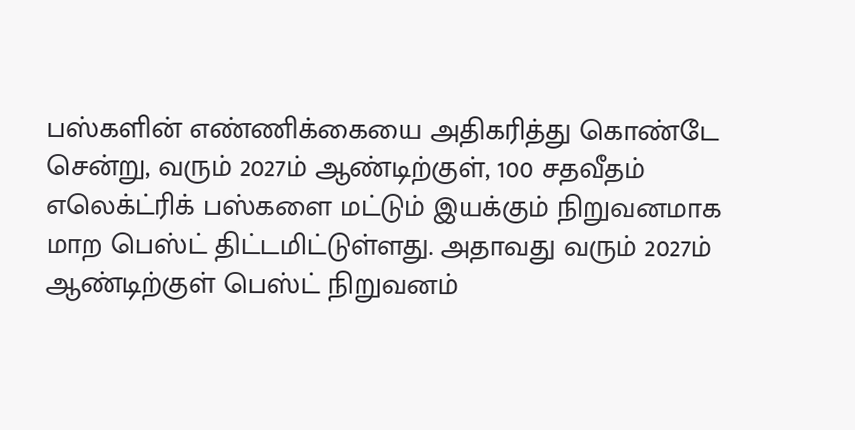பஸ்களின் எண்ணிக்கையை அதிகரித்து கொண்டே சென்று, வரும் 2027ம் ஆண்டிற்குள், 100 சதவீதம் எலெக்ட்ரிக் பஸ்களை மட்டும் இயக்கும் நிறுவனமாக மாற பெஸ்ட் திட்டமிட்டுள்ளது. அதாவது வரும் 2027ம் ஆண்டிற்குள் பெஸ்ட் நிறுவனம்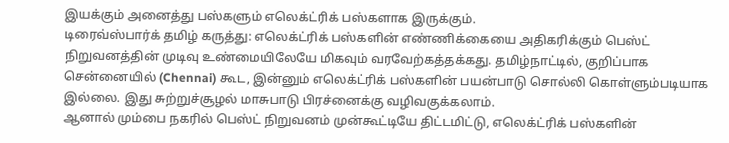இயக்கும் அனைத்து பஸ்களும் எலெக்ட்ரிக் பஸ்களாக இருக்கும்.
டிரைவ்ஸ்பார்க் தமிழ் கருத்து: எலெக்ட்ரிக் பஸ்களின் எண்ணிக்கையை அதிகரிக்கும் பெஸ்ட் நிறுவனத்தின் முடிவு உண்மையிலேயே மிகவும் வரவேற்கத்தக்கது. தமிழ்நாட்டில், குறிப்பாக சென்னையில் (Chennai) கூட, இன்னும் எலெக்ட்ரிக் பஸ்களின் பயன்பாடு சொல்லி கொள்ளும்படியாக இல்லை. இது சுற்றுச்சூழல் மாசுபாடு பிரச்னைக்கு வழிவகுக்கலாம்.
ஆனால் மும்பை நகரில் பெஸ்ட் நிறுவனம் முன்கூட்டியே திட்டமிட்டு, எலெக்ட்ரிக் பஸ்களின்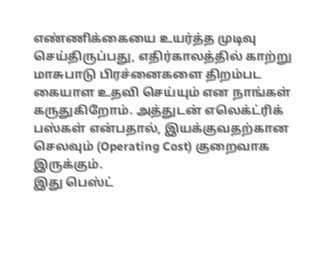எண்ணிக்கையை உயர்த்த முடிவு செய்திருப்பது, எதிர்காலத்தில் காற்று மாசுபாடு பிரச்னைகளை திறம்பட கையாள உதவி செய்யும் என நாங்கள் கருதுகிறோம். அத்துடன் எலெக்ட்ரிக் பஸ்கள் என்பதால், இயக்குவதற்கான செலவும் (Operating Cost) குறைவாக இருக்கும்.
இது பெஸ்ட்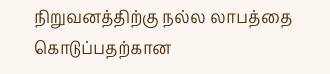நிறுவனத்திற்கு நல்ல லாபத்தை கொடுப்பதற்கான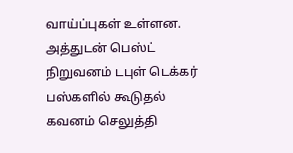வாய்ப்புகள் உள்ளன. அத்துடன் பெஸ்ட் நிறுவனம் டபுள் டெக்கர் பஸ்களில் கூடுதல் கவனம் செலுத்தி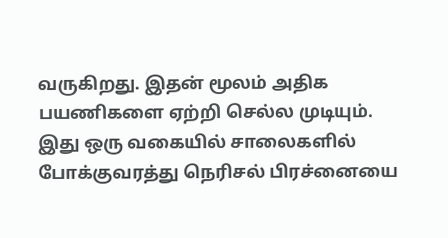வருகிறது. இதன் மூலம் அதிக பயணிகளை ஏற்றி செல்ல முடியும். இது ஒரு வகையில் சாலைகளில் போக்குவரத்து நெரிசல் பிரச்னையை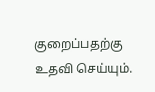குறைப்பதற்கு உதவி செய்யும்.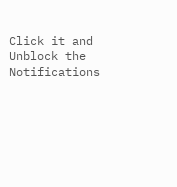Click it and Unblock the Notifications